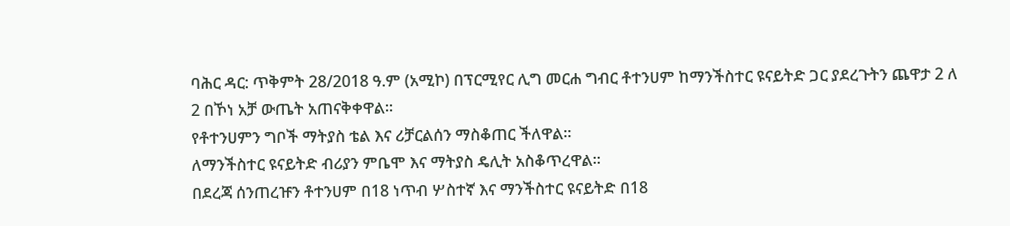ባሕር ዳር: ጥቅምት 28/2018 ዓ.ም (አሚኮ) በፕርሚየር ሊግ መርሐ ግብር ቶተንሀም ከማንችስተር ዩናይትድ ጋር ያደረጉትን ጨዋታ 2 ለ 2 በኾነ አቻ ውጤት አጠናቅቀዋል።
የቶተንሀምን ግቦች ማትያስ ቴል እና ሪቻርልሰን ማስቆጠር ችለዋል።
ለማንችስተር ዩናይትድ ብሪያን ምቤሞ እና ማትያስ ዴሊት አስቆጥረዋል።
በደረጃ ሰንጠረዡን ቶተንሀም በ18 ነጥብ ሦስተኛ እና ማንችስተር ዩናይትድ በ18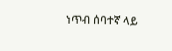ነጥብ ሰባተኛ ላይ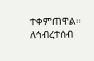ተቀምጠዋል።
ለኅብረተሰብ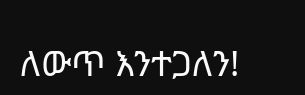ለውጥ እንተጋለን!